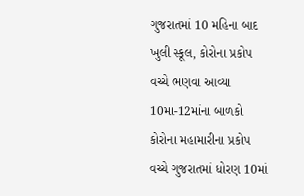ગુજરાતમાં 10 મહિના બાદ ખુલી સ્કૂલ, કોરોના પ્રકોપ વચ્ચે ભણવા આવ્યા 10મા-12માંના બાળકો
કોરોના મહામારીના પ્રકોપ વચ્ચે ગુજરાતમાં ધોરણ 10માં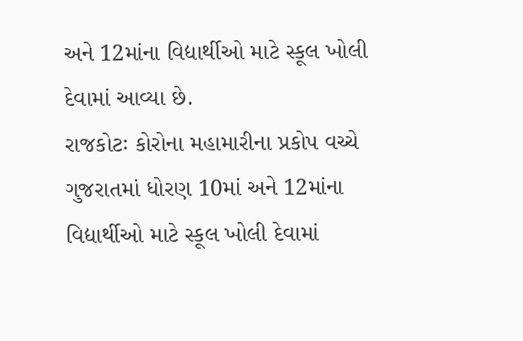અને 12માંના વિદ્યાર્થીઓ માટે સ્કૂલ ખોલી દેવામાં આવ્યા છે.
રાજકોટઃ કોરોના મહામારીના પ્રકોપ વચ્ચે ગુજરાતમાં ધોરણ 10માં અને 12માંના વિદ્યાર્થીઓ માટે સ્કૂલ ખોલી દેવામાં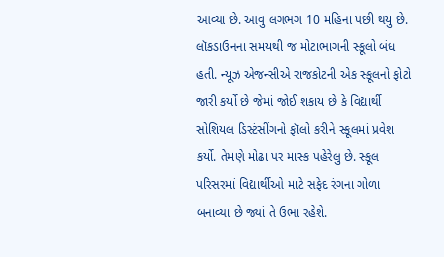આવ્યા છે. આવુ લગભગ 10 મહિના પછી થયુ છે. લૉકડાઉનના સમયથી જ મોટાભાગની સ્કૂલો બંધ હતી. ન્યૂઝ એજન્સીએ રાજકોટની એક સ્કૂલનો ફોટો જારી કર્યો છે જેમાં જોઈ શકાય છે કે વિદ્યાર્થી સોશિયલ ડિસ્ટંસીંગનો ફૉલો કરીને સ્કૂલમાં પ્રવેશ કર્યો. તેમણે મોઢા પર માસ્ક પહેરેલુ છે. સ્કૂલ પરિસરમાં વિદ્યાર્થીઓ માટે સફેદ રંગના ગોળા બનાવ્યા છે જ્યાં તે ઉભા રહેશે.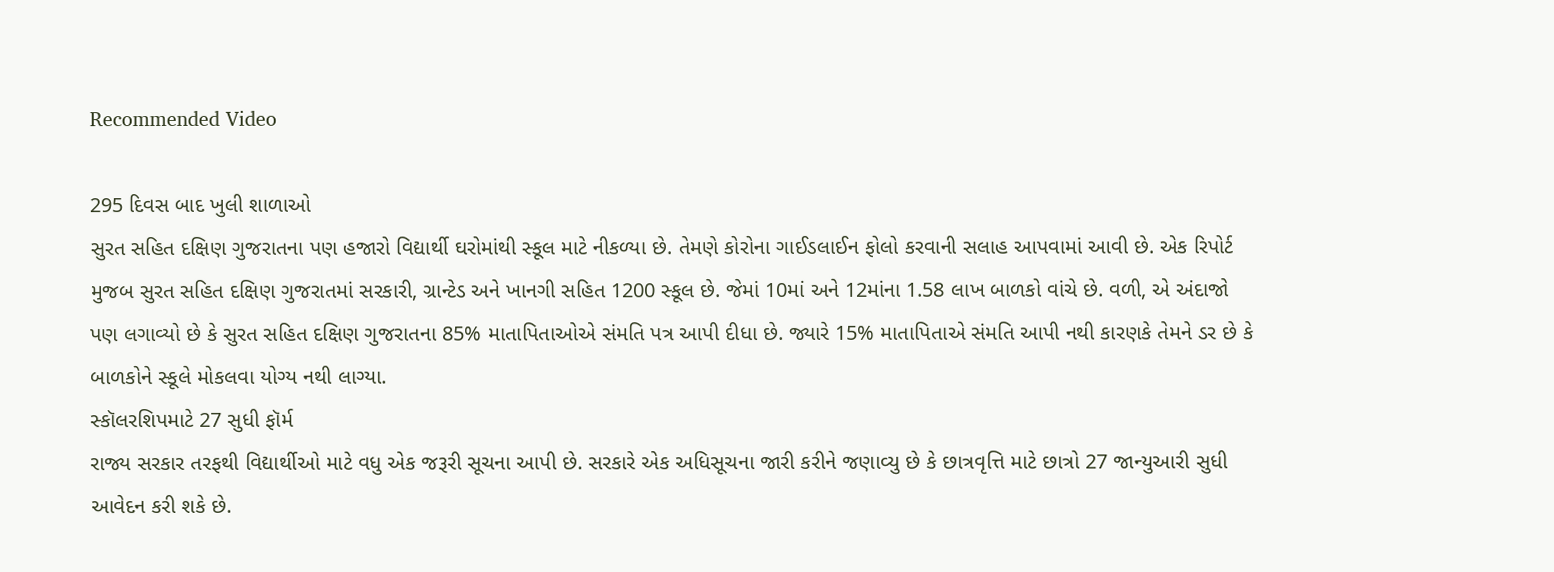Recommended Video

295 દિવસ બાદ ખુલી શાળાઓ
સુરત સહિત દક્ષિણ ગુજરાતના પણ હજારો વિદ્યાર્થી ઘરોમાંથી સ્કૂલ માટે નીકળ્યા છે. તેમણે કોરોના ગાઈડલાઈન ફોલો કરવાની સલાહ આપવામાં આવી છે. એક રિપોર્ટ મુજબ સુરત સહિત દક્ષિણ ગુજરાતમાં સરકારી, ગ્રાન્ટેડ અને ખાનગી સહિત 1200 સ્કૂલ છે. જેમાં 10માં અને 12માંના 1.58 લાખ બાળકો વાંચે છે. વળી, એ અંદાજો પણ લગાવ્યો છે કે સુરત સહિત દક્ષિણ ગુજરાતના 85% માતાપિતાઓએ સંમતિ પત્ર આપી દીધા છે. જ્યારે 15% માતાપિતાએ સંમતિ આપી નથી કારણકે તેમને ડર છે કે બાળકોને સ્કૂલે મોકલવા યોગ્ય નથી લાગ્યા.
સ્કૉલરશિપમાટે 27 સુધી ફૉર્મ
રાજ્ય સરકાર તરફથી વિદ્યાર્થીઓ માટે વધુ એક જરૂરી સૂચના આપી છે. સરકારે એક અધિસૂચના જારી કરીને જણાવ્યુ છે કે છાત્રવૃત્તિ માટે છાત્રો 27 જાન્યુઆરી સુધી આવેદન કરી શકે છે.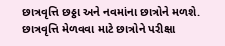છાત્રવૃત્તિ છઠ્ઠા અને નવમાંના છાત્રોને મળશે. છાત્રવૃત્તિ મેળવવા માટે છાત્રોને પરીક્ષા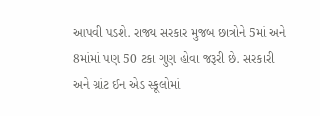આપવી પડશે. રાજ્ય સરકાર મુજબ છાત્રોને 5માં અને 8માંમાં પણ 50 ટકા ગુણ હોવા જરૂરી છે. સરકારી અને ગ્રાંટ ઈન એડ સ્કૂલોમાં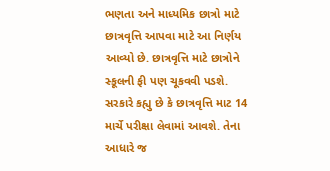ભણતા અને માધ્યમિક છાત્રો માટે છાત્રવૃત્તિ આપવા માટે આ નિર્ણય આવ્યો છે. છાત્રવૃત્તિ માટે છાત્રોને સ્કૂલની ફી પણ ચૂકવવી પડશે. સરકારે કહ્યુ છે કે છાત્રવૃત્તિ માટ 14 માર્ચે પરીક્ષા લેવામાં આવશે. તેના આધારે જ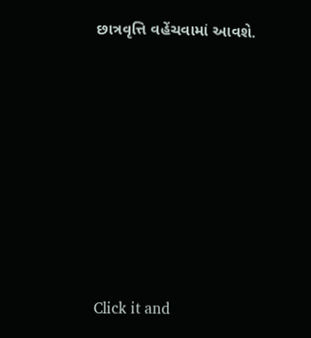છાત્રવૃત્તિ વહેંચવામાં આવશે.












Click it and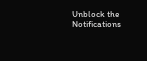Unblock the Notifications